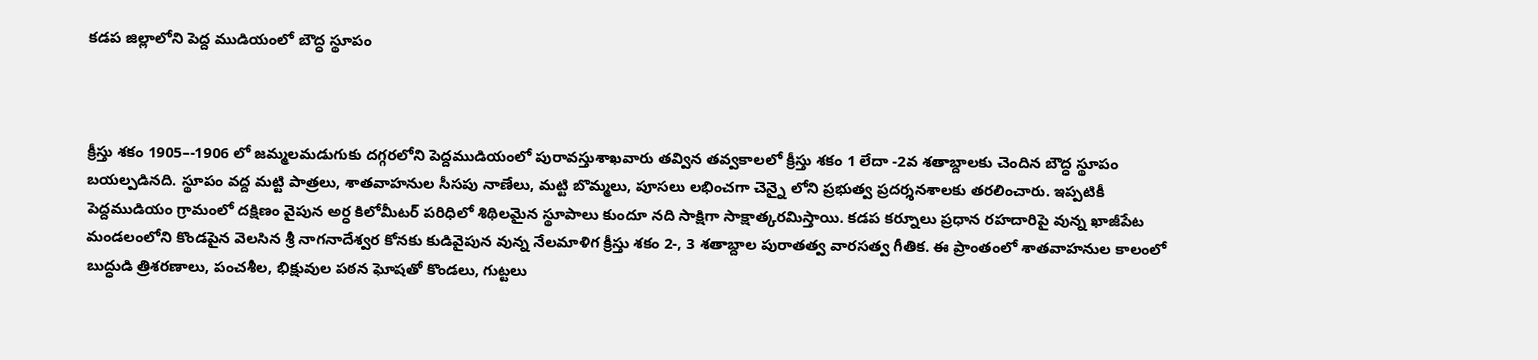కడప జిల్లాలోని పెద్ద ముడియంలో బౌద్ధ స్థూపం



క్రీస్తు శకం 1905–-1906 లో జమ్మలమడుగుకు దగ్గరలోని పెద్దముడియంలో పురావస్తుశాఖవారు తవ్విన తవ్వకాలలో క్రీస్తు శకం 1 లేదా -2వ శతాబ్దాలకు చెందిన బౌద్ధ స్థూపం బయల్పడినది. స్థూపం వద్ద మట్టి పాత్రలు, శాతవాహనుల సీసపు నాణేలు, మట్టి బొమ్మలు, పూసలు లభించగా చెన్నై లోని ప్రభుత్వ ప్రదర్శనశాలకు తరలించారు. ఇప్పటికీ పెద్దముడియం గ్రామంలో దక్షిణం వైపున అర్ధ కిలోమీటర్ పరిధిలో శిథిలమైన స్థూపాలు కుందూ నది సాక్షిగా సాక్షాత్కరమిస్తాయి. కడప కర్నూలు ప్రధాన రహదారిపై వున్న ఖాజీపేట మండలంలోని కొండపైన వెలసిన శ్రీ నాగనాదేశ్వర కోనకు కుడివైపున వున్న నేలమాళిగ క్రీస్తు శకం 2-, 3 శతాబ్దాల పురాతత్వ వారసత్వ గీతిక. ఈ ప్రాంతంలో శాతవాహనుల కాలంలో బుద్ధుడి త్రిశరణాలు, పంచశీల, భిక్షువుల పఠన ఘోషతో కొండలు, గుట్టలు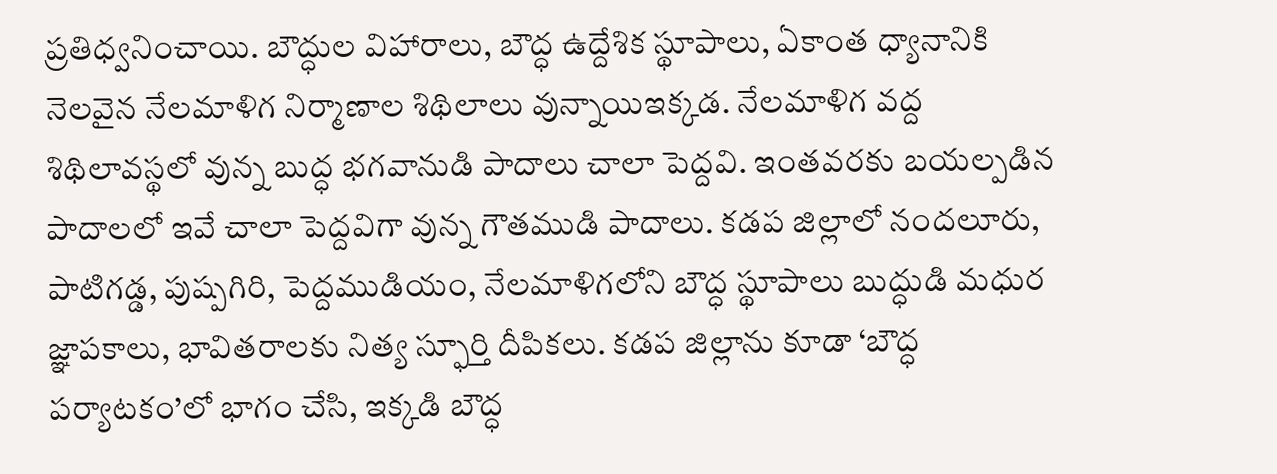ప్రతిధ్వనించాయి. బౌద్ధుల విహారాలు, బౌద్ధ ఉద్దేశిక స్థూపాలు, ఏకాంత ధ్యానానికి నెలవైన నేలమాళిగ నిర్మాణాల శిథిలాలు వున్నాయిఇక్కడ. నేలమాళిగ వద్ద శిథిలావస్థలో వున్న బుద్ధ భగవానుడి పాదాలు చాలా పెద్దవి. ఇంతవరకు బయల్పడిన పాదాలలో ఇవే చాలా పెద్దవిగా వున్న గౌతముడి పాదాలు. కడప జిల్లాలో నందలూరు, పాటిగడ్డ, పుష్పగిరి, పెద్దముడియం, నేలమాళిగలోని బౌద్ధ స్థూపాలు బుద్ధుడి మధుర జ్ఞాపకాలు, భావితరాలకు నిత్య స్ఫూర్తి దీపికలు. కడప జిల్లాను కూడా ‘బౌద్ధ పర్యాటకం’లో భాగం చేసి, ఇక్కడి బౌద్ధ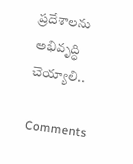ప్రదేశాలను అభివృద్ధి చెయ్యాలి..

Comments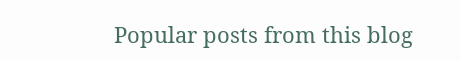Popular posts from this blog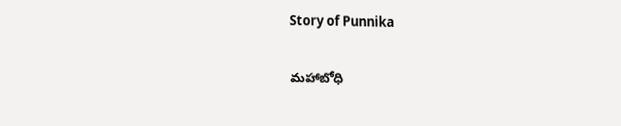Story of Punnika

మహాబోధి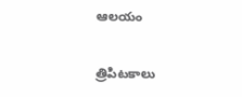ఆలయం

త్రిపిటకాలు